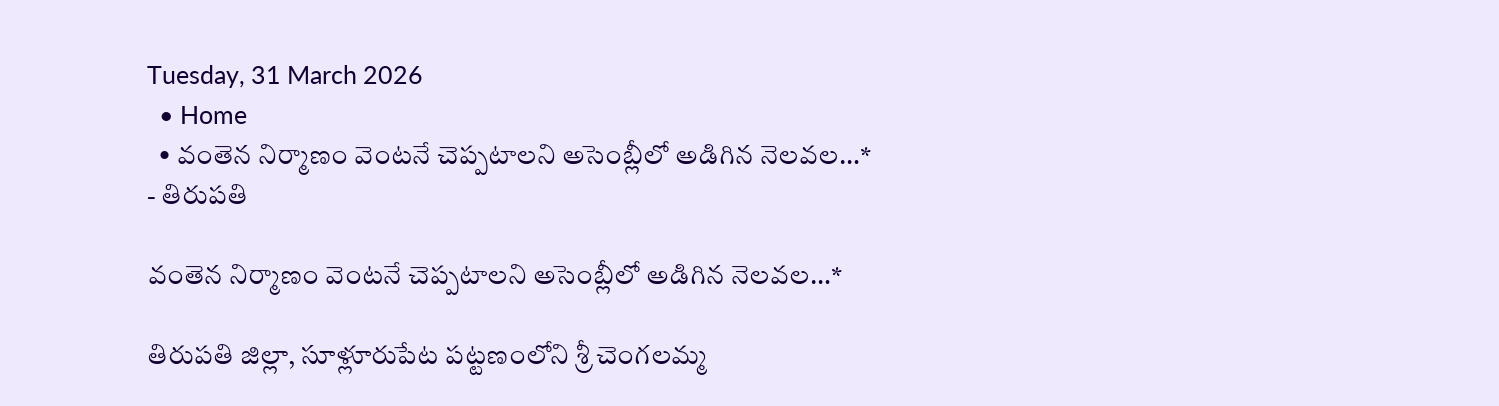Tuesday, 31 March 2026
  • Home
  • వంతెన నిర్మాణం వెంటనే చెప్పటాలని అసెంబ్లీలో అడిగిన నెలవల…*
- తిరుపతి

వంతెన నిర్మాణం వెంటనే చెప్పటాలని అసెంబ్లీలో అడిగిన నెలవల…*

తిరుపతి జిల్లా, సూళ్లూరుపేట పట్టణంలోని శ్రీ చెంగలమ్మ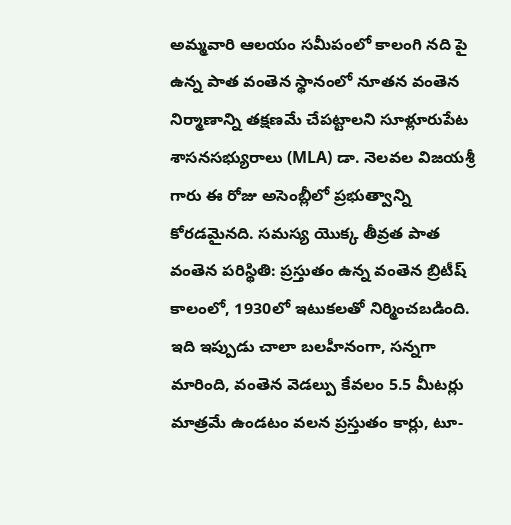అమ్మవారి ఆలయం సమీపంలో కాలంగి నది పై ఉన్న పాత వంతెన స్థానంలో నూతన వంతెన నిర్మాణాన్ని తక్షణమే చేపట్టాలని సూళ్లూరుపేట శాసనసభ్యురాలు (MLA) డా. నెలవల విజయశ్రీ గారు ఈ రోజు అసెంబ్లీలో ప్రభుత్వాన్ని కోరడమైనది. సమస్య యొక్క తీవ్రత పాత వంతెన పరిస్థితి: ప్రస్తుతం ఉన్న వంతెన బ్రిటీష్ కాలంలో, 1930లో ఇటుకలతో నిర్మించబడింది. ఇది ఇప్పుడు చాలా బలహీనంగా, సన్నగా మారింది, వంతెన వెడల్పు కేవలం 5.5 మీటర్లు మాత్రమే ఉండటం వలన ప్రస్తుతం కార్లు, టూ-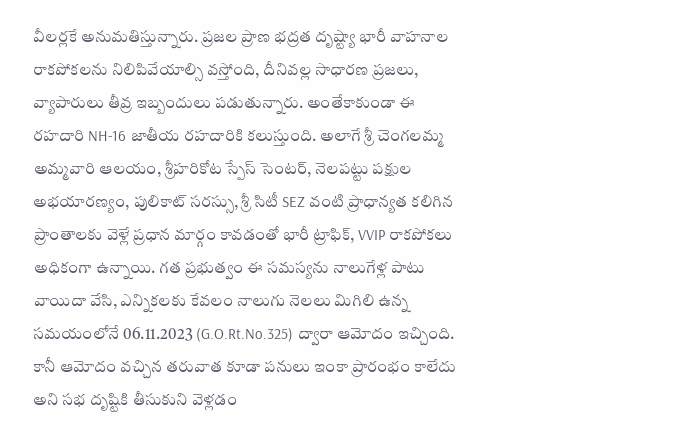వీలర్లకే అనుమతిస్తున్నారు. ప్రజల ప్రాణ భద్రత దృష్ట్యా భారీ వాహనాల రాకపోకలను నిలిపివేయాల్సి వస్తోంది, దీనివల్ల సాధారణ ప్రజలు, వ్యాపారులు తీవ్ర ఇబ్బందులు పడుతున్నారు. అంతేకాకుండా ఈ రహదారి NH-16 జాతీయ రహదారికి కలుస్తుంది. అలాగే శ్రీ చెంగలమ్మ అమ్మవారి ఆలయం, శ్రీహరికోట స్పేస్ సెంటర్, నెలపట్టు పక్షుల అభయారణ్యం, పులికాట్ సరస్సు, శ్రీ సిటీ SEZ వంటి ప్రాధాన్యత కలిగిన ప్రాంతాలకు వెళ్లే ప్రధాన మార్గం కావడంతో భారీ ట్రాఫిక్, VVIP రాకపోకలు అధికంగా ఉన్నాయి. గత ప్రభుత్వం ఈ సమస్యను నాలుగేళ్ల పాటు వాయిదా వేసి, ఎన్నికలకు కేవలం నాలుగు నెలలు మిగిలి ఉన్న సమయంలోనే 06.11.2023 (G.O.Rt.No.325) ద్వారా ఆమోదం ఇచ్చింది. కానీ ఆమోదం వచ్చిన తరువాత కూడా పనులు ఇంకా ప్రారంభం కాలేదు అని సభ దృష్టికి తీసుకుని వెళ్లడం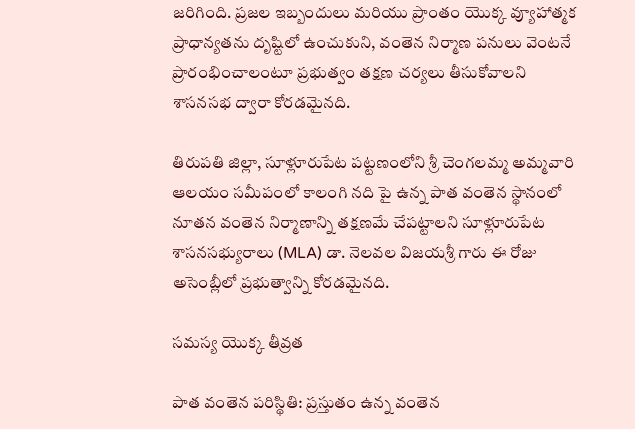జరిగింది. ప్రజల ఇబ్బందులు మరియు ప్రాంతం యొక్క వ్యూహాత్మక ప్రాధాన్యతను దృష్టిలో ఉంచుకుని, వంతెన నిర్మాణ పనులు వెంటనే ప్రారంభించాలంటూ ప్రభుత్వం తక్షణ చర్యలు తీసుకోవాలని శాసనసభ ద్వారా కోరడమైనది.

తిరుపతి జిల్లా, సూళ్లూరుపేట పట్టణంలోని శ్రీ చెంగలమ్మ అమ్మవారి ఆలయం సమీపంలో కాలంగి నది పై ఉన్న పాత వంతెన స్థానంలో నూతన వంతెన నిర్మాణాన్ని తక్షణమే చేపట్టాలని సూళ్లూరుపేట శాసనసభ్యురాలు (MLA) డా. నెలవల విజయశ్రీ గారు ఈ రోజు అసెంబ్లీలో ప్రభుత్వాన్ని కోరడమైనది.

సమస్య యొక్క తీవ్రత

పాత వంతెన పరిస్థితి: ప్రస్తుతం ఉన్న వంతెన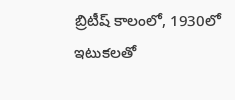బ్రిటీష్ కాలంలో, 1930లో ఇటుకలతో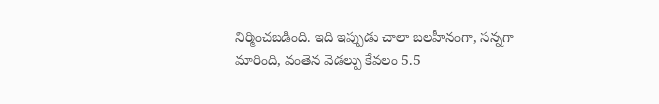నిర్మించబడింది. ఇది ఇప్పుడు చాలా బలహీనంగా, సన్నగా మారింది, వంతెన వెడల్పు కేవలం 5.5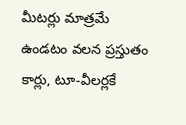మీటర్లు మాత్రమే ఉండటం వలన ప్రస్తుతం కార్లు, టూ-వీలర్లకే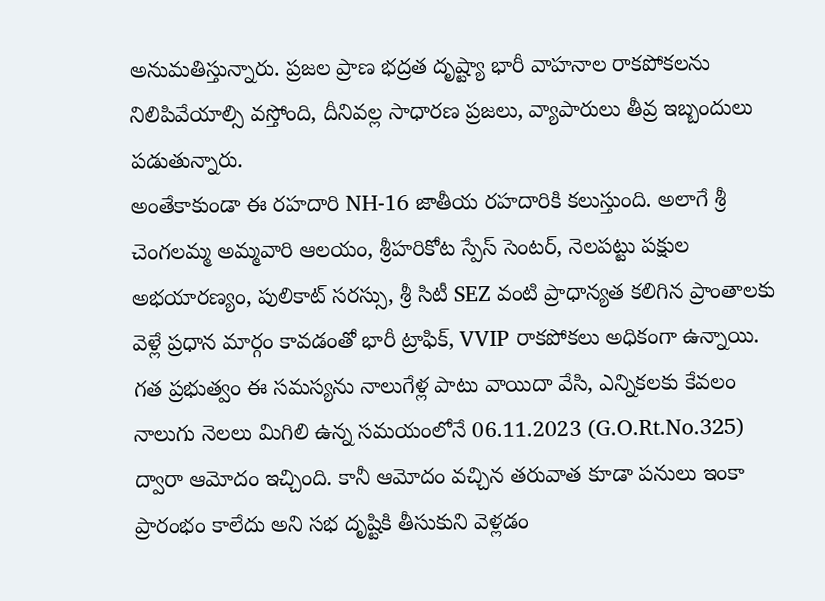అనుమతిస్తున్నారు. ప్రజల ప్రాణ భద్రత దృష్ట్యా భారీ వాహనాల రాకపోకలను నిలిపివేయాల్సి వస్తోంది, దీనివల్ల సాధారణ ప్రజలు, వ్యాపారులు తీవ్ర ఇబ్బందులు పడుతున్నారు.
అంతేకాకుండా ఈ రహదారి NH-16 జాతీయ రహదారికి కలుస్తుంది. అలాగే శ్రీ చెంగలమ్మ అమ్మవారి ఆలయం, శ్రీహరికోట స్పేస్ సెంటర్, నెలపట్టు పక్షుల అభయారణ్యం, పులికాట్ సరస్సు, శ్రీ సిటీ SEZ వంటి ప్రాధాన్యత కలిగిన ప్రాంతాలకు వెళ్లే ప్రధాన మార్గం కావడంతో భారీ ట్రాఫిక్, VVIP రాకపోకలు అధికంగా ఉన్నాయి.
గత ప్రభుత్వం ఈ సమస్యను నాలుగేళ్ల పాటు వాయిదా వేసి, ఎన్నికలకు కేవలం నాలుగు నెలలు మిగిలి ఉన్న సమయంలోనే 06.11.2023 (G.O.Rt.No.325) ద్వారా ఆమోదం ఇచ్చింది. కానీ ఆమోదం వచ్చిన తరువాత కూడా పనులు ఇంకా ప్రారంభం కాలేదు అని సభ దృష్టికి తీసుకుని వెళ్లడం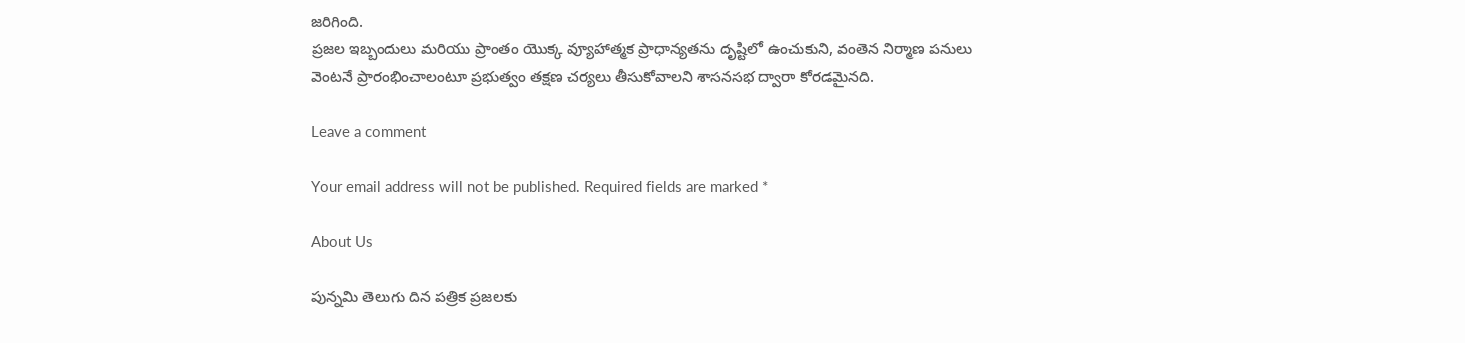జరిగింది.
ప్రజల ఇబ్బందులు మరియు ప్రాంతం యొక్క వ్యూహాత్మక ప్రాధాన్యతను దృష్టిలో ఉంచుకుని, వంతెన నిర్మాణ పనులు వెంటనే ప్రారంభించాలంటూ ప్రభుత్వం తక్షణ చర్యలు తీసుకోవాలని శాసనసభ ద్వారా కోరడమైనది.

Leave a comment

Your email address will not be published. Required fields are marked *

About Us

పున్నమి తెలుగు దిన పత్రిక ప్రజలకు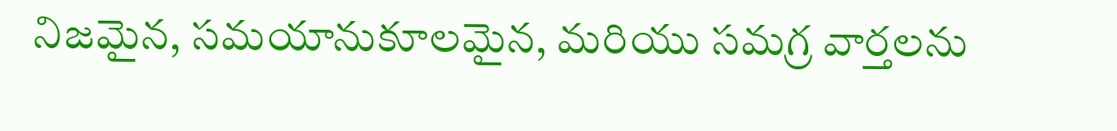నిజమైన, సమయానుకూలమైన, మరియు సమగ్ర వార్తలను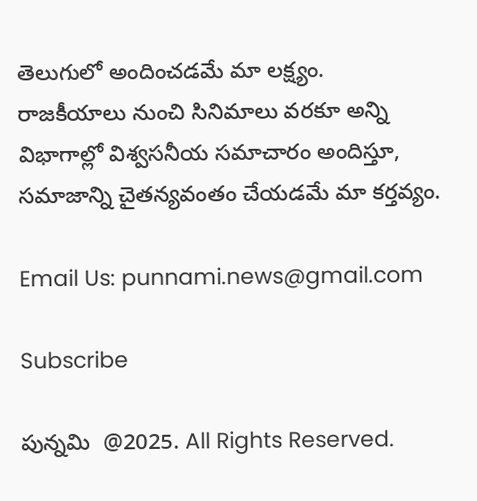తెలుగులో అందించడమే మా లక్ష్యం.
రాజకీయాలు నుంచి సినిమాలు వరకూ అన్ని విభాగాల్లో విశ్వసనీయ సమాచారం అందిస్తూ, సమాజాన్ని చైతన్యవంతం చేయడమే మా కర్తవ్యం.

Email Us: punnami.news@gmail.com

Subscribe

పున్నమి  @2025. All Rights Reserved.